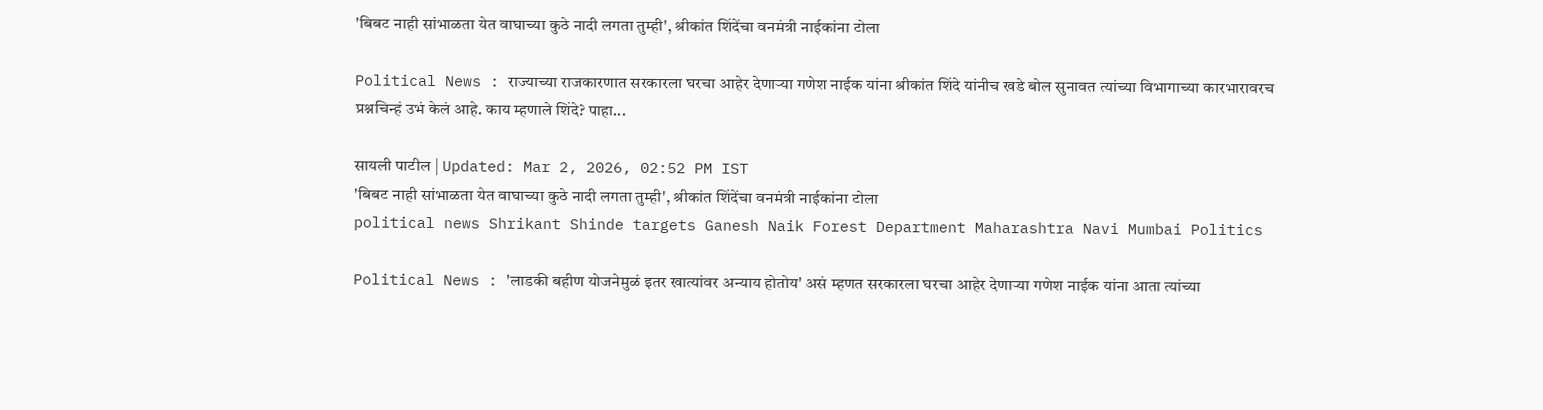'बिबट नाही सांभाळता येत वाघाच्या कुठे नादी लगता तुम्ही', श्रीकांत शिंदेंचा वनमंत्री नाईकांना टोला

Political News : राज्याच्या राजकारणात सरकारला घरचा आहेर देणाऱ्या गणेश नाईक यांना श्रीकांत शिंदे यांनीच खडे बोल सुनावत त्यांच्या विभागाच्या कारभारावरच प्रश्नचिन्हं उभं केलं आहे. काय म्हणाले शिंदे? पाहा...

सायली पाटील | Updated: Mar 2, 2026, 02:52 PM IST
'बिबट नाही सांभाळता येत वाघाच्या कुठे नादी लगता तुम्ही', श्रीकांत शिंदेंचा वनमंत्री नाईकांना टोला
political news Shrikant Shinde targets Ganesh Naik Forest Department Maharashtra Navi Mumbai Politics

Political News : 'लाडकी बहीण योजनेमुळं इतर खात्यांवर अन्याय होतोय' असं म्हणत सरकारला घरचा आहेर देणाऱ्या गणेश नाईक यांना आता त्यांच्या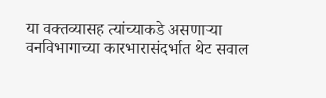या वक्तव्यासह त्यांच्याकडे असणाऱ्या वनविभागाच्या कारभारासंदर्भात थेट सवाल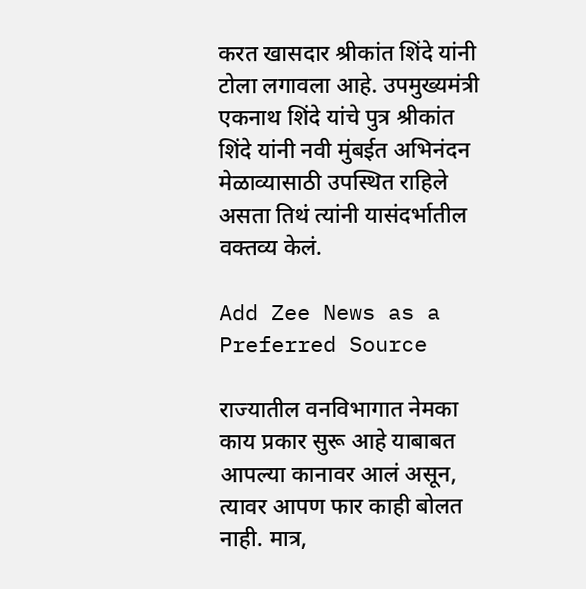करत खासदार श्रीकांत शिंदे यांनी टोला लगावला आहे. उपमुख्यमंत्री एकनाथ शिंदे यांचे पुत्र श्रीकांत शिंदे यांनी नवी मुंबईत अभिनंदन मेळाव्यासाठी उपस्थित राहिले असता तिथं त्यांनी यासंदर्भातील वक्तव्य केलं.

Add Zee News as a Preferred Source

राज्यातील वनविभागात नेमका काय प्रकार सुरू आहे याबाबत आपल्या कानावर आलं असून, त्यावर आपण फार काही बोलत नाही. मात्र,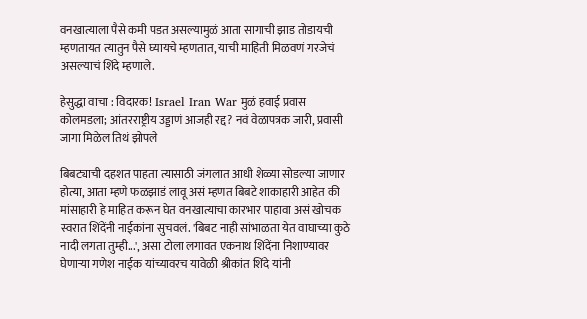वनखात्याला पैसे कमी पडत असल्यामुळं आता सागाची झाड तोडायची म्हणतायत त्यातुन पैसे घ्यायचे म्हणतात, याची माहिती मिळवणं गरजेचं असल्याचं शिंदे म्हणाले.

हेसुद्धा वाचा : विदारक! Israel Iran War मुळं हवाई प्रवास कोलमडला; आंतरराष्ट्रीय उड्डाणं आजही रद्द? नवं वेळापत्रक जारी, प्रवासी जागा मिळेल तिथं झोपले

बिबट्याची दहशत पाहता त्यासाठी जंगलात आधी शेळ्या सोडल्या जाणार होत्या, आता म्हणे फळझाडं लावू असं म्हणत बिबटे शाकाहारी आहेत की मांसाहारी हे माहित करून घेत वनखात्याचा कारभार पाहावा असं खोचक स्वरात शिंदेंनी नाईकांना सुचवलं. 'बिबट नाही सांभाळता येत वाघाच्या कुठे नादी लगता तुम्ही...', असा टोला लगावत एकनाथ शिंदेंना निशाण्यावर घेणाऱ्या गणेश नाईक यांच्यावरच यावेळी श्रीकांत शिंदे यांनी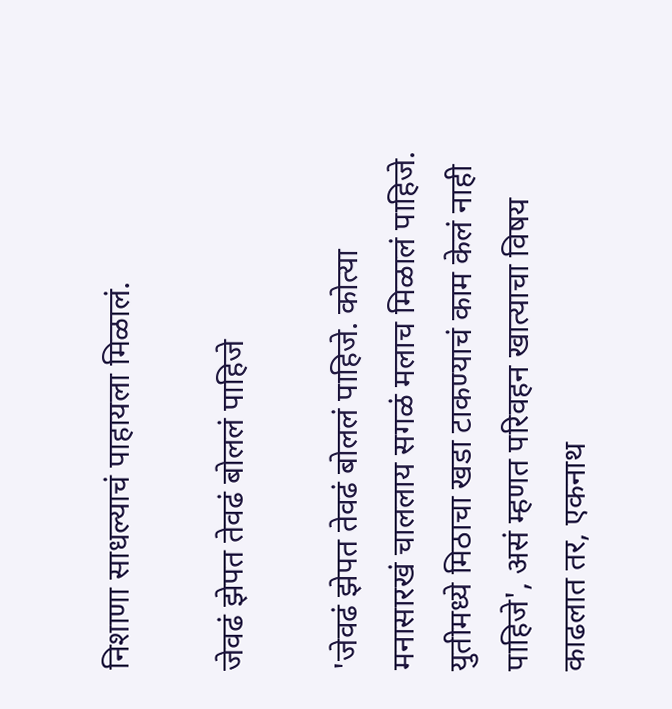निशाणा साधल्याचं पाहायला मिळालं.

जेवढं झेपत तेवढं बोललं पाहिजे

'जेवढं झेपत तेवढं बोललं पाहिजे. कोत्या मनासारखं चाललाय सगळं मलाच मिळालं पाहिजे. युतीमध्ये मिठाचा खडा टाकण्याचं काम केलं नाही पाहिजे', असं म्हणत परिवहन खात्याचा विषय काढलात तर, एकनाथ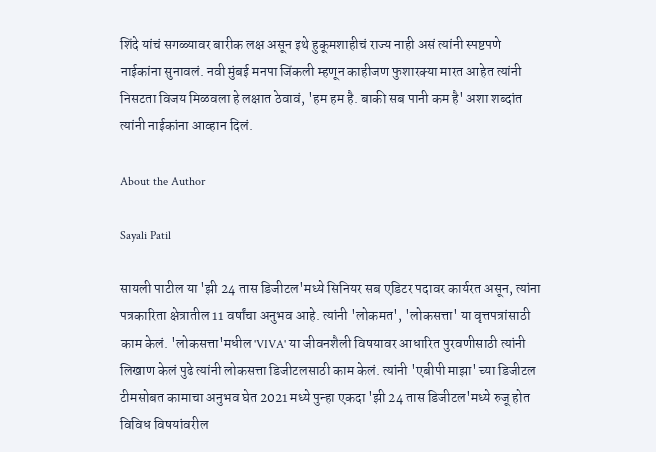शिंदे यांचं सगळ्यावर बारीक लक्ष असून इथे हुकूमशाहीचं राज्य नाही असं त्यांनी स्पष्टपणे नाईकांना सुनावलं. नवी मुंबई मनपा जिंकली म्हणून काहीजण फुशारक्या मारत आहेत त्यांनी निसटता विजय मिळवला हे लक्षात ठेवावं, 'हम हम है. बाकी सब पानी कम है' अशा शब्दांत त्यांनी नाईकांना आव्हान दिलं.

About the Author

Sayali Patil

सायली पाटील या 'झी 24 तास डिजीटल'मध्ये सिनियर सब एडिटर पदावर कार्यरत असून, त्यांना पत्रकारिता क्षेत्रातील 11 वर्षांचा अनुभव आहे. त्यांनी 'लोकमत', 'लोकसत्ता' या वृत्तपत्रांसाठी काम केलं. 'लोकसत्ता'मधील 'VIVA' या जीवनशैली विषयावर आधारित पुरवणीसाठी त्यांनी लिखाण केलं पुढे त्यांनी लोकसत्ता डिजीटलसाठी काम केलं. त्यांनी 'एबीपी माझा' च्या डिजीटल टीमसोबत कामाचा अनुभव घेत 2021 मध्ये पुन्हा एकदा 'झी 24 तास डिजीटल'मध्ये रुजू होत विविध विषयांवरील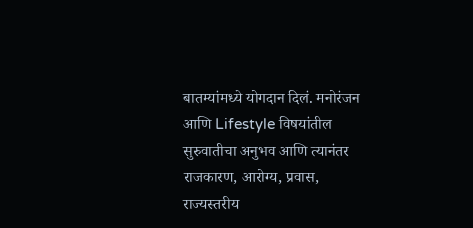बातम्यांमध्ये योगदान दिलं. मनोरंजन आणि Lifestyle विषयांतील सुरुवातीचा अनुभव आणि त्यानंतर राजकारण, आरोग्य, प्रवास, राज्यस्तरीय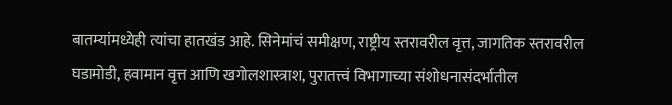बातम्यांमध्येही त्यांचा हातखंड आहे. सिनेमांचं समीक्षण, राष्ट्रीय स्तरावरील वृत्त, जागतिक स्तरावरील घडामोडी, हवामान वृत्त आणि खगोलशास्त्राश, पुरातत्त्वं विभागाच्या संशोधनासंदर्भातील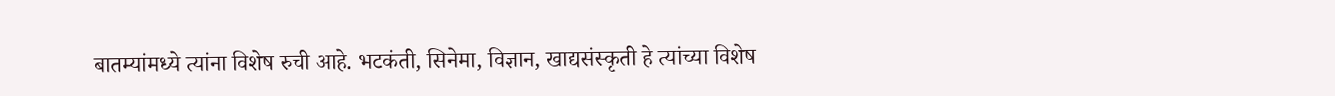बातम्यांमध्ये त्यांना विशेष रुची आहे. भटकंती, सिनेमा, विज्ञान, खाद्यसंस्कृती हे त्यांच्या विशेष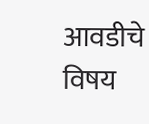आवडीचे विषय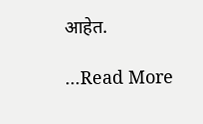आहेत.

...Read More